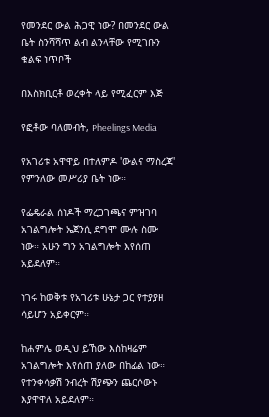የመንደር ውል ሕጋዊ ነው? በመንደር ውል ቤት ስንሻሻጥ ልብ ልንላቸው የሚገቡን ቁልፍ ነጥቦች

በእስክቢርቶ ወረቀት ላይ የሚፈርም እጅ

የፎቶው ባለመብት, Pheelings Media

የአገሪቱ አዋዋይ በተለምዶ 'ውልና ማስረጃ' የምንለው መሥሪያ ቤት ነው።

የፌዴራል ሰነዶች ማረጋገጫና ምዝገባ አገልግሎት ኤጀንሲ ደግሞ ሙሉ ስሙ ነው። አሁን ግን አገልግሎት እየሰጠ አይደለም።

ነገሩ ከወቅቱ የአገሪቱ ሁኔታ ጋር የተያያዘ ሳይሆን አይቀርም።

ከሐምሌ ወዲህ ይኸው እስከዛሬም አገልግሎት እየሰጠ ያለው በከፊል ነው። የተንቀሳቃሽ ንብረት ሽያጭን ጨርሶውኑ እያዋዋለ አይደለም።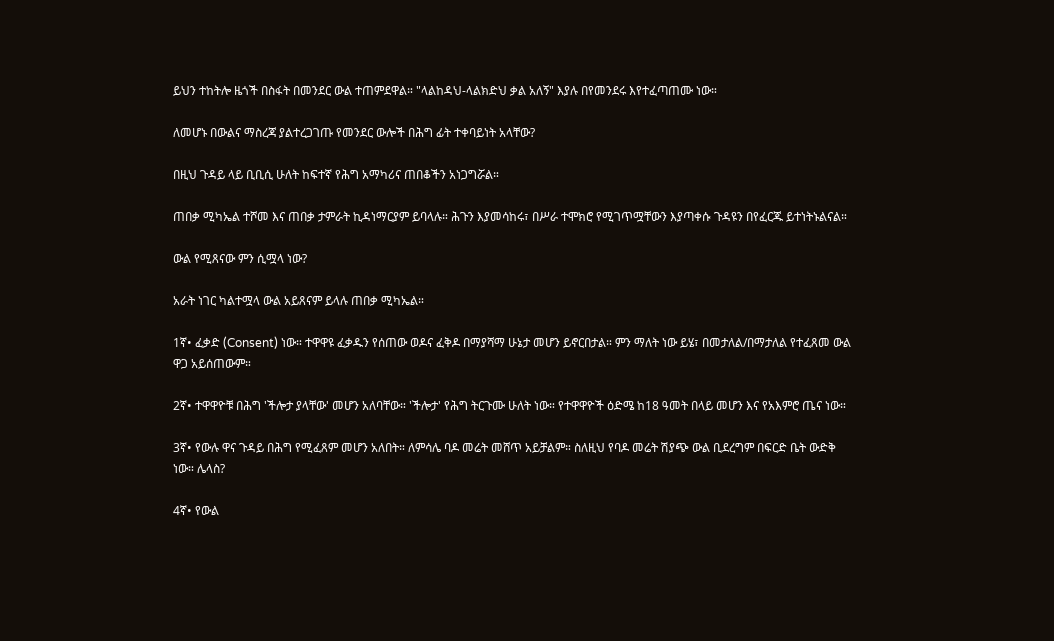ይህን ተከትሎ ዜጎች በስፋት በመንደር ውል ተጠምደዋል። "ላልከዳህ-ላልክድህ ቃል አለኝ" እያሉ በየመንደሩ እየተፈጣጠሙ ነው።

ለመሆኑ በውልና ማስረጃ ያልተረጋገጡ የመንደር ውሎች በሕግ ፊት ተቀባይነት አላቸው?

በዚህ ጉዳይ ላይ ቢቢሲ ሁለት ከፍተኛ የሕግ አማካሪና ጠበቆችን አነጋግሯል።

ጠበቃ ሚካኤል ተሾመ እና ጠበቃ ታምራት ኪዳነማርያም ይባላሉ። ሕጉን እያመሳከሩ፣ በሥራ ተሞክሮ የሚገጥሟቸውን እያጣቀሱ ጉዳዩን በየፈርጁ ይተነትኑልናል።

ውል የሚጸናው ምን ሲሟላ ነው?

አራት ነገር ካልተሟላ ውል አይጸናም ይላሉ ጠበቃ ሚካኤል።

1ኛ• ፈቃድ (Consent) ነው። ተዋዋዩ ፈቃዱን የሰጠው ወዶና ፈቅዶ በማያሻማ ሁኔታ መሆን ይኖርበታል። ምን ማለት ነው ይሄ፣ በመታለል/በማታለል የተፈጸመ ውል ዋጋ አይሰጠውም።

2ኛ• ተዋዋዮቹ በሕግ 'ችሎታ ያላቸው' መሆን አለባቸው። 'ችሎታ' የሕግ ትርጉሙ ሁለት ነው። የተዋዋዮች ዕድሜ ከ18 ዓመት በላይ መሆን እና የአእምሮ ጤና ነው።

3ኛ• የውሉ ዋና ጉዳይ በሕግ የሚፈጸም መሆን አለበት። ለምሳሌ ባዶ መሬት መሸጥ አይቻልም። ስለዚህ የባዶ መሬት ሽያጭ ውል ቢደረግም በፍርድ ቤት ውድቅ ነው። ሌላስ?

4ኛ• የውል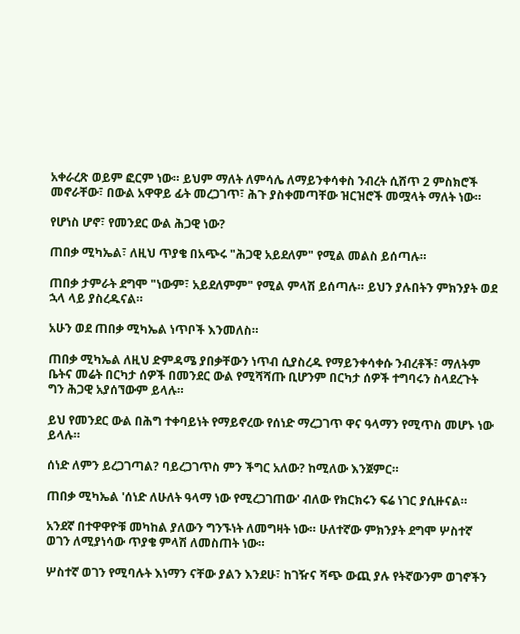አቀራረጽ ወይም ፎርም ነው። ይህም ማለት ለምሳሌ ለማይንቀሳቀስ ንብረት ሲሸጥ 2 ምስክሮች መኖራቸው፣ በውል አዋዋይ ፊት መረጋገጥ፣ ሕጉ ያስቀመጣቸው ዝርዝሮች መሟላት ማለት ነው።

የሆነስ ሆኖ፣ የመንደር ውል ሕጋዊ ነው?

ጠበቃ ሚካኤል፣ ለዚህ ጥያቄ በአጭሩ "ሕጋዊ አይደለም" የሚል መልስ ይሰጣሉ።

ጠበቃ ታምራት ደግሞ "ነውም፣ አይደለምም" የሚል ምላሽ ይሰጣሉ። ይህን ያሉበትን ምክንያት ወደ ኋላ ላይ ያስረዱናል።

አሁን ወደ ጠበቃ ሚካኤል ነጥቦች እንመለስ።

ጠበቃ ሚካኤል ለዚህ ድምዳሜ ያበቃቸውን ነጥብ ሲያስረዱ የማይንቀሳቀሱ ንብረቶች፣ ማለትም ቤትና መሬት በርካታ ሰዎች በመንደር ውል የሚሻሻጡ ቢሆንም በርካታ ሰዎች ተግባሩን ስላደረጉት ግን ሕጋዊ አያሰኘውም ይላሉ።

ይህ የመንደር ውል በሕግ ተቀባይነት የማይኖረው የሰነድ ማረጋገጥ ዋና ዓላማን የሚጥስ መሆኑ ነው ይላሉ።

ሰነድ ለምን ይረጋገጣል? ባይረጋገጥስ ምን ችግር አለው? ከሚለው እንጀምር።

ጠበቃ ሚካኤል 'ሰነድ ለሁለት ዓላማ ነው የሚረጋገጠው' ብለው የክርክሩን ፍሬ ነገር ያሲዙናል።

አንደኛ በተዋዋዮቹ መካከል ያለውን ግንኙነት ለመግዛት ነው። ሁለተኛው ምክንያት ደግሞ ሦስተኛ ወገን ለሚያነሳው ጥያቄ ምላሽ ለመስጠት ነው።

ሦስተኛ ወገን የሚባሉት እነማን ናቸው ያልን እንደሁ፣ ከገዥና ሻጭ ውጪ ያሉ የትኛውንም ወገኖችን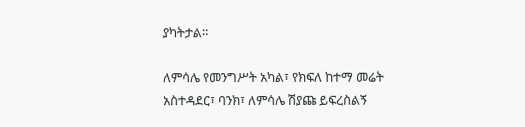ያካትታል።

ለምሳሌ የመንግሥት አካል፣ የክፍለ ከተማ መሬት አስተዳደር፣ ባንክ፣ ለምሳሌ ሽያጩ ይፍረስልኝ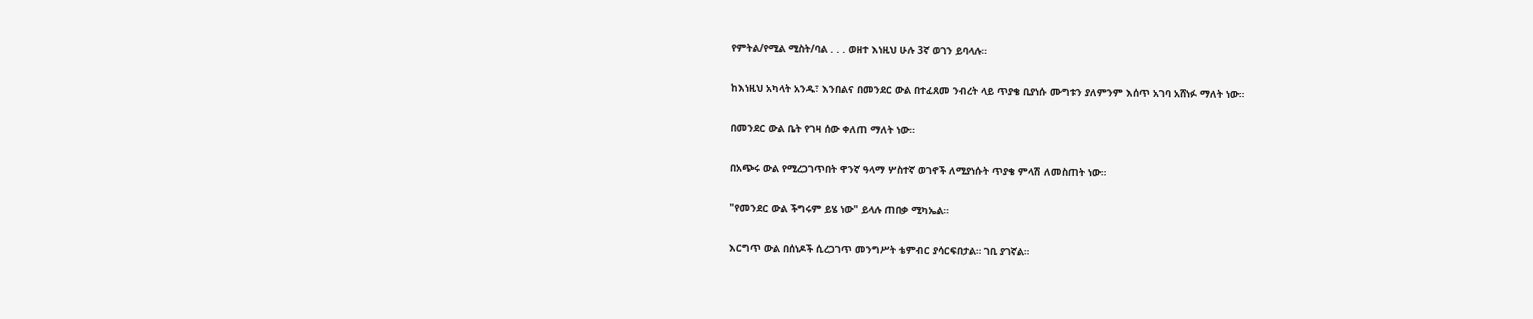የምትል/የሚል ሚስት/ባል . . . ወዘተ እነዚህ ሁሉ 3ኛ ወገን ይባላሉ።

ከእነዚህ አካላት አንዱ፣ እንበልና በመንደር ውል በተፈጸመ ንብረት ላይ ጥያቄ ቢያነሱ ሙግቱን ያለምንም እሰጥ አገባ አሸነፉ ማለት ነው።

በመንደር ውል ቤት የገዛ ሰው ቀለጠ ማለት ነው።

በአጭሩ ውል የሚረጋገጥበት ዋንኛ ዓላማ ሦስተኛ ወገኖች ለሚያነሱት ጥያቄ ምላሽ ለመስጠት ነው።

"የመንደር ውል ችግሩም ይሄ ነው" ይላሉ ጠበቃ ሚካኤል።

እርግጥ ውል በሰነዶች ሲረጋገጥ መንግሥት ቴምብር ያሳርፍበታል። ገቢ ያገኛል።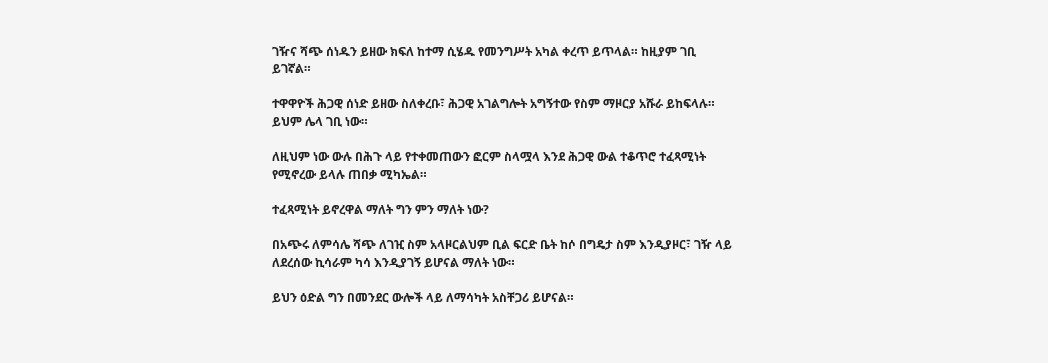ገዥና ሻጭ ሰነዱን ይዘው ክፍለ ከተማ ሲሄዱ የመንግሥት አካል ቀረጥ ይጥላል። ከዚያም ገቢ ይገኛል።

ተዋዋዮች ሕጋዊ ሰነድ ይዘው ስለቀረቡ፣ ሕጋዊ አገልግሎት አግኝተው የስም ማዞርያ አሹራ ይከፍላሉ። ይህም ሌላ ገቢ ነው።

ለዚህም ነው ውሉ በሕጉ ላይ የተቀመጠውን ፎርም ስላሟላ እንደ ሕጋዊ ውል ተቆጥሮ ተፈጻሚነት የሚኖረው ይላሉ ጠበቃ ሚካኤል።

ተፈጻሚነት ይኖረዋል ማለት ግን ምን ማለት ነው?

በአጭሩ ለምሳሌ ሻጭ ለገዢ ስም አላዞርልህም ቢል ፍርድ ቤት ከሶ በግዴታ ስም እንዲያዞር፣ ገዥ ላይ ለደረሰው ኪሳራም ካሳ እንዲያገኝ ይሆናል ማለት ነው።

ይህን ዕድል ግን በመንደር ውሎች ላይ ለማሳካት አስቸጋሪ ይሆናል።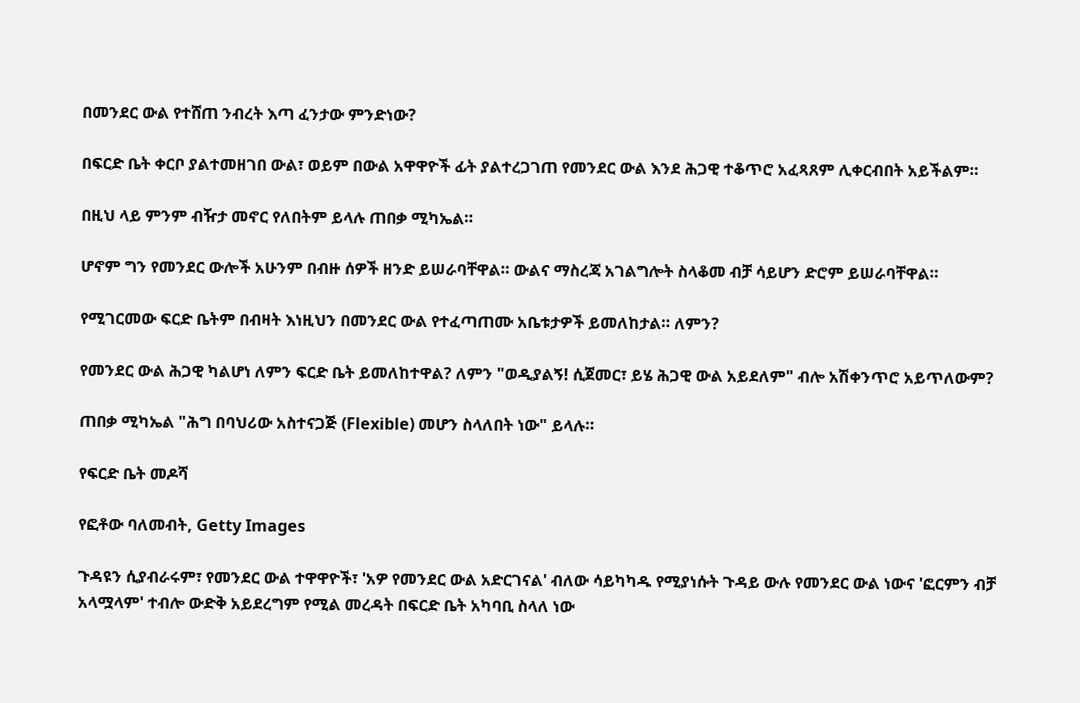በመንደር ውል የተሸጠ ንብረት እጣ ፈንታው ምንድነው?

በፍርድ ቤት ቀርቦ ያልተመዘገበ ውል፣ ወይም በውል አዋዋዮች ፊት ያልተረጋገጠ የመንደር ውል እንደ ሕጋዊ ተቆጥሮ አፈጻጸም ሊቀርብበት አይችልም።

በዚህ ላይ ምንም ብዥታ መኖር የለበትም ይላሉ ጠበቃ ሚካኤል።

ሆኖም ግን የመንደር ውሎች አሁንም በብዙ ሰዎች ዘንድ ይሠራባቸዋል። ውልና ማስረጃ አገልግሎት ስላቆመ ብቻ ሳይሆን ድሮም ይሠራባቸዋል።

የሚገርመው ፍርድ ቤትም በብዛት እነዚህን በመንደር ውል የተፈጣጠሙ አቤቱታዎች ይመለከታል። ለምን?

የመንደር ውል ሕጋዊ ካልሆነ ለምን ፍርድ ቤት ይመለከተዋል? ለምን "ወዲያልኝ! ሲጀመር፣ ይሄ ሕጋዊ ውል አይደለም" ብሎ አሽቀንጥሮ አይጥለውም?

ጠበቃ ሚካኤል "ሕግ በባህሪው አስተናጋጅ (Flexible) መሆን ስላለበት ነው" ይላሉ።

የፍርድ ቤት መዶሻ

የፎቶው ባለመብት, Getty Images

ጉዳዩን ሲያብራሩም፣ የመንደር ውል ተዋዋዮች፣ 'አዎ የመንደር ውል አድርገናል' ብለው ሳይካካዱ የሚያነሱት ጉዳይ ውሉ የመንደር ውል ነውና 'ፎርምን ብቻ አላሟላም' ተብሎ ውድቅ አይደረግም የሚል መረዳት በፍርድ ቤት አካባቢ ስላለ ነው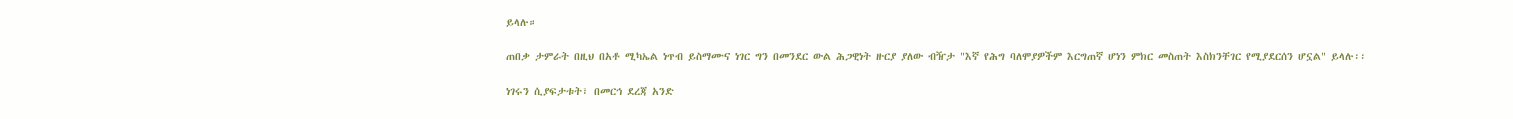ይላሉ።

ጠበቃ ታምራት በዚህ በአቶ ሚካኤል ነጥብ ይስማሙና ነገር ግን በመንደር ውል ሕጋዊነት ዙርያ ያለው ብዥታ "እኛ የሕግ ባለሞያዎችም እርግጠኛ ሆነን ምክር መስጠት እስክንቸገር የሚያደርሰን ሆኗል" ይላሉ፡፡

ነገሩን ሲያፍታቱት፣ በመርኅ ደረጃ አንድ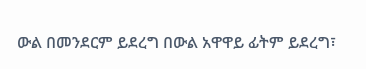ውል በመንደርም ይደረግ በውል አዋዋይ ፊትም ይደረግ፣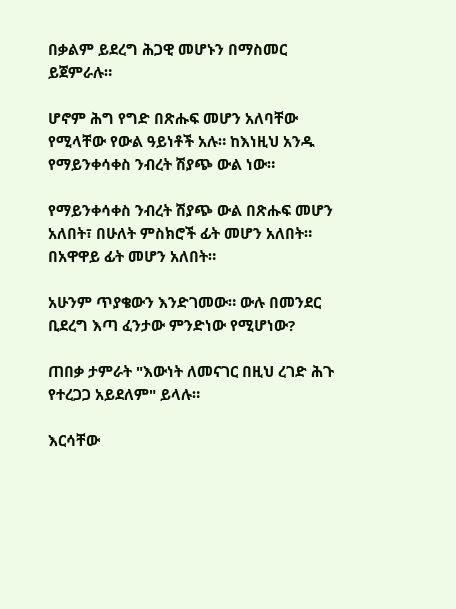በቃልም ይደረግ ሕጋዊ መሆኑን በማስመር ይጀምራሉ።

ሆኖም ሕግ የግድ በጽሑፍ መሆን አለባቸው የሚላቸው የውል ዓይነቶች አሉ። ከእነዚህ አንዱ የማይንቀሳቀስ ንብረት ሽያጭ ውል ነው።

የማይንቀሳቀስ ንብረት ሽያጭ ውል በጽሑፍ መሆን አለበት፣ በሁለት ምስክሮች ፊት መሆን አለበት። በአዋዋይ ፊት መሆን አለበት።

አሁንም ጥያቄውን እንድገመው። ውሉ በመንደር ቢደረግ እጣ ፈንታው ምንድነው የሚሆነው?

ጠበቃ ታምራት "እውነት ለመናገር በዚህ ረገድ ሕጉ የተረጋጋ አይደለም" ይላሉ።

እርሳቸው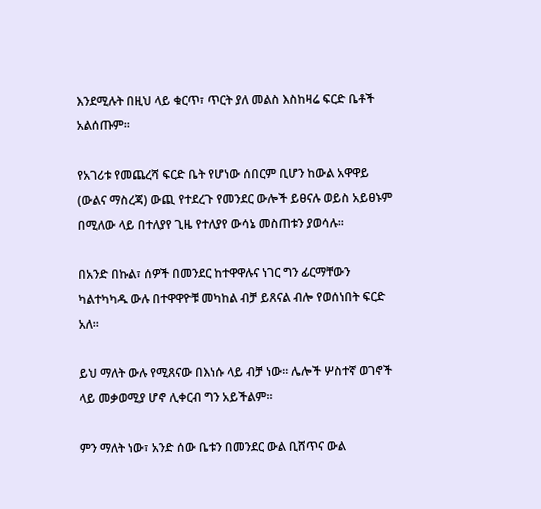እንደሚሉት በዚህ ላይ ቁርጥ፣ ጥርት ያለ መልስ እስከዛሬ ፍርድ ቤቶች አልሰጡም።

የአገሪቱ የመጨረሻ ፍርድ ቤት የሆነው ሰበርም ቢሆን ከውል አዋዋይ (ውልና ማስረጃ) ውጪ የተደረጉ የመንደር ውሎች ይፀናሉ ወይስ አይፀኑም በሚለው ላይ በተለያየ ጊዜ የተለያየ ውሳኔ መስጠቱን ያወሳሉ።

በአንድ በኩል፣ ሰዎች በመንደር ከተዋዋሉና ነገር ግን ፊርማቸውን ካልተካካዱ ውሉ በተዋዋዮቹ መካከል ብቻ ይጸናል ብሎ የወሰነበት ፍርድ አለ።

ይህ ማለት ውሉ የሚጸናው በእነሱ ላይ ብቻ ነው። ሌሎች ሦስተኛ ወገኖች ላይ መቃወሚያ ሆኖ ሊቀርብ ግን አይችልም።

ምን ማለት ነው፣ አንድ ሰው ቤቱን በመንደር ውል ቢሸጥና ውል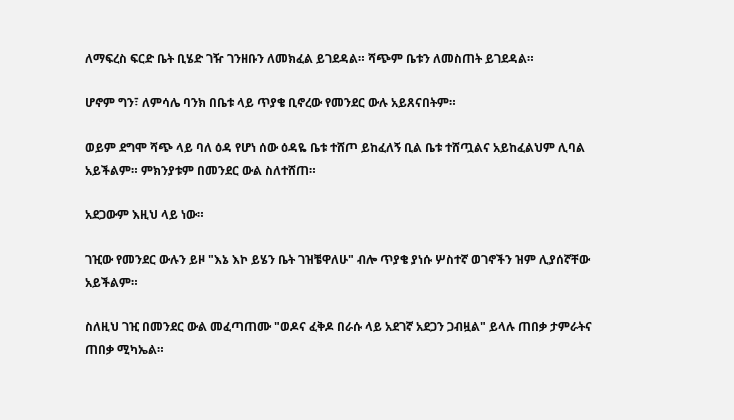ለማፍረስ ፍርድ ቤት ቢሄድ ገዥ ገንዘቡን ለመክፈል ይገደዳል። ሻጭም ቤቱን ለመስጠት ይገደዳል።

ሆኖም ግን፣ ለምሳሌ ባንክ በቤቱ ላይ ጥያቄ ቢኖረው የመንደር ውሉ አይጸናበትም።

ወይም ደግሞ ሻጭ ላይ ባለ ዕዳ የሆነ ሰው ዕዳዬ ቤቱ ተሸጦ ይከፈለኝ ቢል ቤቱ ተሸጧልና አይከፈልህም ሊባል አይችልም። ምክንያቱም በመንደር ውል ስለተሸጠ።

አደጋውም እዚህ ላይ ነው።

ገዢው የመንደር ውሉን ይዞ "እኔ እኮ ይሄን ቤት ገዝቼዋለሁ" ብሎ ጥያቄ ያነሱ ሦስተኛ ወገኖችን ዝም ሊያሰኛቸው አይችልም።

ስለዚህ ገዢ በመንደር ውል መፈጣጠሙ "ወዶና ፈቅዶ በራሱ ላይ አደገኛ አደጋን ጋብዟል" ይላሉ ጠበቃ ታምራትና ጠበቃ ሚካኤል።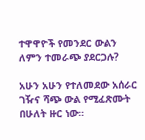ተዋዋዮች የመንደር ውልን ለምን ተመራጭ ያደርጋሉ?

አሁን አሁን የተለመደው አሰራር ገዥና ሻጭ ውል የሚፈጽሙት በሁለት ዙር ነው።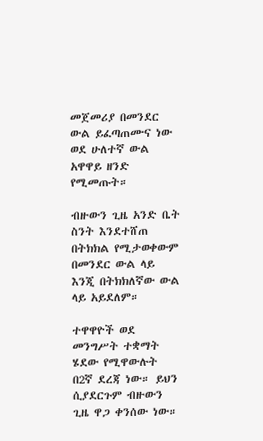መጀመሪያ በመንደር ውል ይፈጣጠሙና ነው ወደ ሁለተኛ ውል አዋዋይ ዘንድ የሚመጡት።

ብዙውን ጊዜ አንድ ቤት ስንት እንደተሸጠ በትክክል የሚታወቀውም በመንደር ውል ላይ እንጂ በትክክለኛው ውል ላይ አይደለም።

ተዋዋዮች ወደ መንግሥት ተቋማት ሄደው የሚዋውሉት በ2ኛ ደረጃ ነው። ይህን ሲያደርጉም ብዙውን ጊዜ ዋጋ ቀንሰው ነው።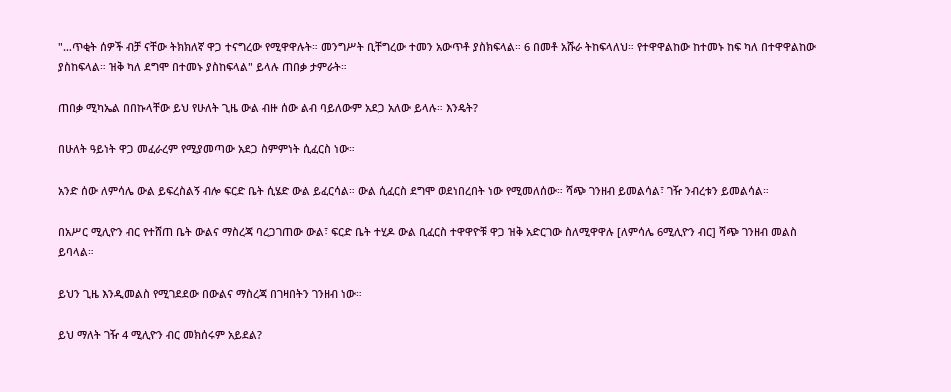"…ጥቂት ሰዎች ብቻ ናቸው ትክክለኛ ዋጋ ተናግረው የሚዋዋሉት። መንግሥት ቢቸግረው ተመን አውጥቶ ያስክፍላል። 6 በመቶ አሹራ ትከፍላለህ። የተዋዋልከው ከተመኑ ከፍ ካለ በተዋዋልከው ያስከፍላል። ዝቅ ካለ ደግሞ በተመኑ ያስከፍላል" ይላሉ ጠበቃ ታምራት።

ጠበቃ ሚካኤል በበኩላቸው ይህ የሁለት ጊዜ ውል ብዙ ሰው ልብ ባይለውም አደጋ አለው ይላሉ። እንዴት?

በሁለት ዓይነት ዋጋ መፈራረም የሚያመጣው አደጋ ስምምነት ሲፈርስ ነው።

አንድ ሰው ለምሳሌ ውል ይፍረስልኝ ብሎ ፍርድ ቤት ሲሄድ ውል ይፈርሳል። ውል ሲፈርስ ደግሞ ወደነበረበት ነው የሚመለሰው። ሻጭ ገንዘብ ይመልሳል፣ ገዥ ንብረቱን ይመልሳል።

በአሥር ሚሊዮን ብር የተሸጠ ቤት ውልና ማስረጃ ባረጋገጠው ውል፣ ፍርድ ቤት ተሂዶ ውል ቢፈርስ ተዋዋዮቹ ዋጋ ዝቅ አድርገው ስለሚዋዋሉ [ለምሳሌ 6ሚሊዮን ብር] ሻጭ ገንዘብ መልስ ይባላል።

ይህን ጊዜ እንዲመልስ የሚገደደው በውልና ማስረጃ በገዛበትን ገንዘብ ነው።

ይህ ማለት ገዥ 4 ሚሊዮን ብር መክሰሩም አይደል?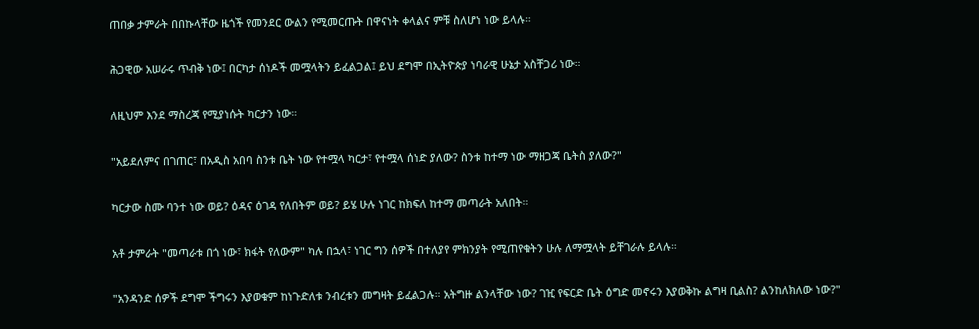ጠበቃ ታምራት በበኩላቸው ዜጎች የመንደር ውልን የሚመርጡት በዋናነት ቀላልና ምቹ ስለሆነ ነው ይላሉ።

ሕጋዊው አሠራሩ ጥብቅ ነው፤ በርካታ ሰነዶች መሟላትን ይፈልጋል፤ ይህ ደግሞ በኢትዮጵያ ነባራዊ ሁኔታ አስቸጋሪ ነው።

ለዚህም እንደ ማስረጃ የሚያነሱት ካርታን ነው።

"አይደለምና በገጠር፣ በአዲስ አበባ ስንቱ ቤት ነው የተሟላ ካርታ፣ የተሟላ ሰነድ ያለው? ስንቱ ከተማ ነው ማዘጋጃ ቤትስ ያለው?"

ካርታው ስሙ ባንተ ነው ወይ? ዕዳና ዕገዳ የለበትም ወይ? ይሄ ሁሉ ነገር ከክፍለ ከተማ መጣራት አለበት።

አቶ ታምራት "መጣራቱ በጎ ነው፣ ክፋት የለውም" ካሉ በኋላ፣ ነገር ግን ሰዎች በተለያየ ምክንያት የሚጠየቁትን ሁሉ ለማሟላት ይቸገራሉ ይላሉ።

"አንዳንድ ሰዎች ደግሞ ችግሩን እያወቁም ከነጉድለቱ ንብረቱን መግዛት ይፈልጋሉ። አትግዙ ልንላቸው ነው? ገዢ የፍርድ ቤት ዕግድ መኖሩን እያወቅኩ ልግዛ ቢልስ? ልንከለክለው ነው?"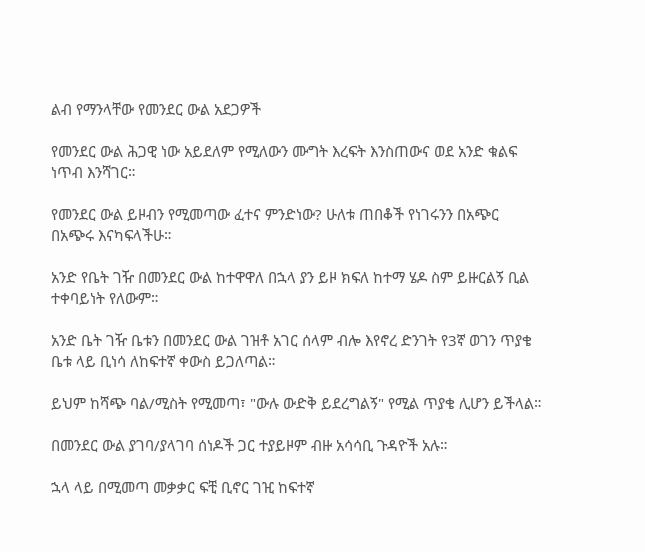ልብ የማንላቸው የመንደር ውል አደጋዎች

የመንደር ውል ሕጋዊ ነው አይደለም የሚለውን ሙግት እረፍት እንስጠውና ወደ አንድ ቁልፍ ነጥብ እንሻገር።

የመንደር ውል ይዞብን የሚመጣው ፈተና ምንድነው? ሁለቱ ጠበቆች የነገሩንን በአጭር በአጭሩ እናካፍላችሁ።

አንድ የቤት ገዥ በመንደር ውል ከተዋዋለ በኋላ ያን ይዞ ክፍለ ከተማ ሄዶ ስም ይዙርልኝ ቢል ተቀባይነት የለውም።

አንድ ቤት ገዥ ቤቱን በመንደር ውል ገዝቶ አገር ሰላም ብሎ እየኖረ ድንገት የ3ኛ ወገን ጥያቄ ቤቱ ላይ ቢነሳ ለከፍተኛ ቀውስ ይጋለጣል።

ይህም ከሻጭ ባል/ሚስት የሚመጣ፣ "ውሉ ውድቅ ይደረግልኝ" የሚል ጥያቄ ሊሆን ይችላል።

በመንደር ውል ያገባ/ያላገባ ሰነዶች ጋር ተያይዞም ብዙ አሳሳቢ ጉዳዮች አሉ።

ኋላ ላይ በሚመጣ መቃቃር ፍቺ ቢኖር ገዢ ከፍተኛ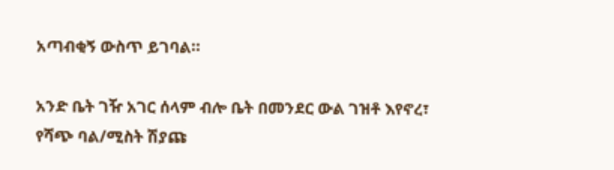አጣብቂኝ ውስጥ ይገባል።

አንድ ቤት ገዥ አገር ሰላም ብሎ ቤት በመንደር ውል ገዝቶ እየኖረ፣ የሻጭ ባል/ሚስት ሽያጩ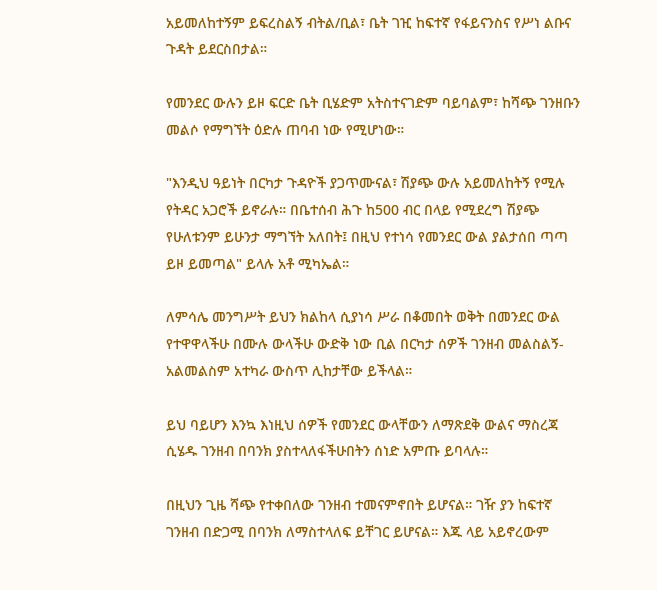አይመለከተኝም ይፍረስልኝ ብትል/ቢል፣ ቤት ገዢ ከፍተኛ የፋይናንስና የሥነ ልቡና ጉዳት ይደርስበታል።

የመንደር ውሉን ይዞ ፍርድ ቤት ቢሄድም አትስተናገድም ባይባልም፣ ከሻጭ ገንዘቡን መልሶ የማግኘት ዕድሉ ጠባብ ነው የሚሆነው።

"እንዲህ ዓይነት በርካታ ጉዳዮች ያጋጥሙናል፣ ሽያጭ ውሉ አይመለከትኝ የሚሉ የትዳር አጋሮች ይኖራሉ። በቤተሰብ ሕጉ ከ500 ብር በላይ የሚደረግ ሽያጭ የሁለቱንም ይሁንታ ማግኘት አለበት፤ በዚህ የተነሳ የመንደር ውል ያልታሰበ ጣጣ ይዞ ይመጣል" ይላሉ አቶ ሚካኤል።

ለምሳሌ መንግሥት ይህን ክልከላ ሲያነሳ ሥራ በቆመበት ወቅት በመንደር ውል የተዋዋላችሁ በሙሉ ውላችሁ ውድቅ ነው ቢል በርካታ ሰዎች ገንዘብ መልስልኝ-አልመልስም አተካራ ውስጥ ሊከታቸው ይችላል።

ይህ ባይሆን እንኳ እነዚህ ሰዎች የመንደር ውላቸውን ለማጽደቅ ውልና ማስረጃ ሲሄዱ ገንዘብ በባንክ ያስተላለፋችሁበትን ሰነድ አምጡ ይባላሉ።

በዚህን ጊዜ ሻጭ የተቀበለው ገንዘብ ተመናምኖበት ይሆናል። ገዥ ያን ከፍተኛ ገንዘብ በድጋሚ በባንክ ለማስተላለፍ ይቸገር ይሆናል። እጁ ላይ አይኖረውም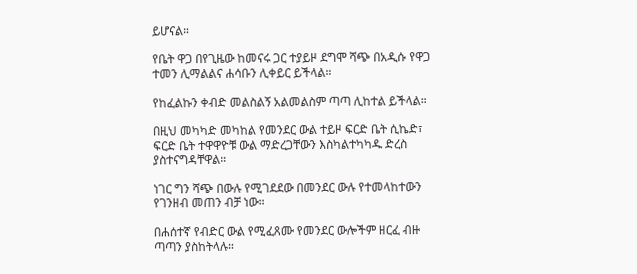ይሆናል።

የቤት ዋጋ በየጊዜው ከመናሩ ጋር ተያይዞ ደግሞ ሻጭ በአዲሱ የዋጋ ተመን ሊማልልና ሐሳቡን ሊቀይር ይችላል።

የከፈልኩን ቀብድ መልስልኝ አልመልስም ጣጣ ሊከተል ይችላል።

በዚህ መካካድ መካከል የመንደር ውል ተይዞ ፍርድ ቤት ሲኬድ፣ ፍርድ ቤት ተዋዋዮቹ ውል ማድረጋቸውን እስካልተካካዱ ድረስ ያስተናግዳቸዋል።

ነገር ግን ሻጭ በውሉ የሚገደደው በመንደር ውሉ የተመላከተውን የገንዘብ መጠን ብቻ ነው።

በሐሰተኛ የብድር ውል የሚፈጸሙ የመንደር ውሎችም ዘርፈ ብዙ ጣጣን ያስከትላሉ።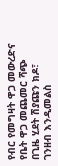የብር የመግዛት ዋጋ መውረድና የቤት ዋጋ መጨመር ሻጭ በጊዜ ሂደት ሽያጩን ክዶ፣ ገንዘብ እንዲመልስ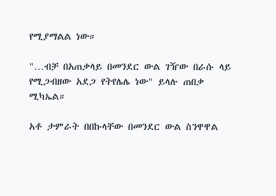የሚያማልል ነው።

"…ብቻ በአጠቃላይ በመንደር ውል ገዥው በራሱ ላይ የሚጋብዘው አደጋ የትየሌሌ ነው" ይላሉ ጠበቃ ሚካኤል።

አቶ ታምራት በበኩላቸው በመንደር ውል ስንዋዋል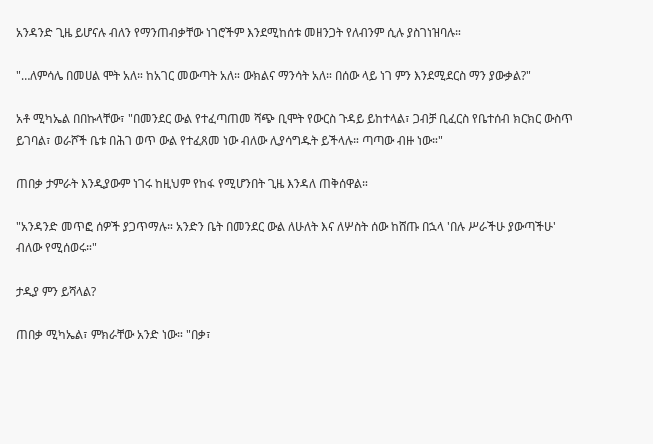አንዳንድ ጊዜ ይሆናሉ ብለን የማንጠብቃቸው ነገሮችም እንደሚከሰቱ መዘንጋት የለብንም ሲሉ ያስገነዝባሉ።

"…ለምሳሌ በመሀል ሞት አለ። ከአገር መውጣት አለ። ውክልና ማንሳት አለ። በሰው ላይ ነገ ምን እንደሚደርስ ማን ያውቃል?"

አቶ ሚካኤል በበኩላቸው፣ "በመንደር ውል የተፈጣጠመ ሻጭ ቢሞት የውርስ ጉዳይ ይከተላል፣ ጋብቻ ቢፈርስ የቤተሰብ ክርክር ውስጥ ይገባል፣ ወራሾች ቤቱ በሕገ ወጥ ውል የተፈጸመ ነው ብለው ሊያሳግዱት ይችላሉ። ጣጣው ብዙ ነው።"

ጠበቃ ታምራት እንዲያውም ነገሩ ከዚህም የከፋ የሚሆንበት ጊዜ እንዳለ ጠቅሰዋል።

"አንዳንድ መጥፎ ሰዎች ያጋጥማሉ። አንድን ቤት በመንደር ውል ለሁለት እና ለሦስት ሰው ከሸጡ በኋላ 'በሉ ሥራችሁ ያውጣችሁ' ብለው የሚሰወሩ።"

ታዲያ ምን ይሻላል?

ጠበቃ ሚካኤል፣ ምክራቸው አንድ ነው። "በቃ፣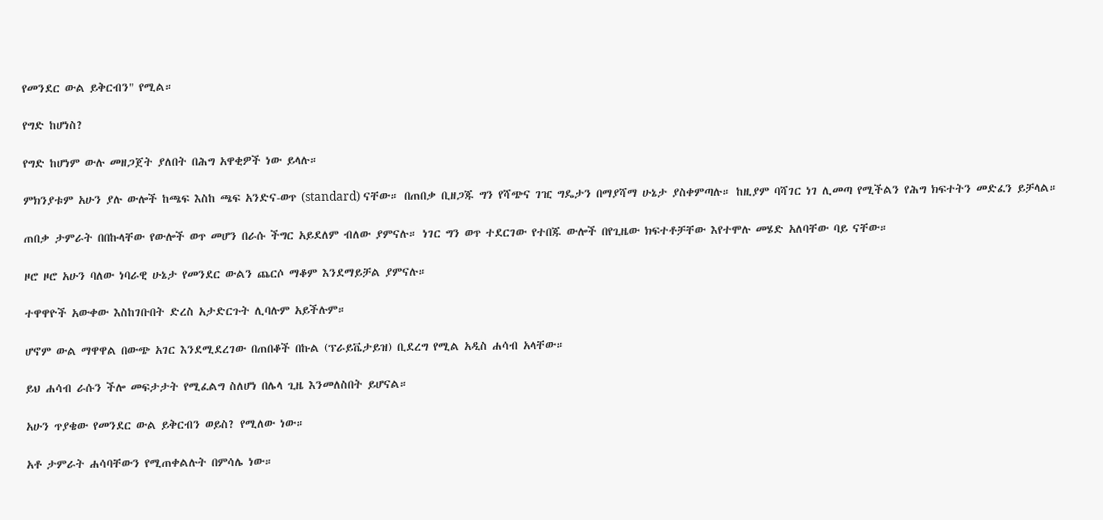የመንደር ውል ይቅርብን" የሚል።

የግድ ከሆነስ?

የግድ ከሆነም ውሉ መዘጋጀት ያለበት በሕግ አዋቂዎች ነው ይላሉ።

ምክንያቱም አሁን ያሉ ውሎች ከጫፍ እስከ ጫፍ አንድና-ወጥ (standard) ናቸው። በጠበቃ ቢዘጋጁ ግን የሻጭና ገዢ ግዴታን በማያሻማ ሁኔታ ያስቀምጣሉ። ከዚያም ባሻገር ነገ ሊመጣ የሚችልን የሕግ ክፍተትን መድፈን ይቻላል።

ጠበቃ ታምራት በበኩላቸው የውሎች ወጥ መሆን በራሱ ችግር አይደለም ብለው ያምናሉ። ነገር ግን ወጥ ተደርገው የተበጁ ውሎች በየጊዜው ክፍተቶቻቸው እየተሞሉ መሄድ አለባቸው ባይ ናቸው።

ዞሮ ዞሮ አሁን ባለው ነባራዊ ሁኔታ የመንደር ውልን ጨርሶ ማቆም እንደማይቻል ያምናሉ።

ተዋዋዮች አውቀው እስከገቡበት ድረስ አታድርጉት ሊባሉም አይችሉም።

ሆኖም ውል ማዋዋል በውጭ አገር እንደሚደረገው በጠበቆች በኩል (ፕራይቬታይዝ) ቢደረግ የሚል አዲስ ሐሳብ አላቸው።

ይህ ሐሳብ ራሱን ችሎ መፍታታት የሚፈልግ ስለሆነ በሌላ ጊዜ እንመለስበት ይሆናል።

አሁን ጥያቄው የመንደር ውል ይቅርብን ወይስ? የሚለው ነው።

አቶ ታምራት ሐሳባቸውን የሚጠቀልሉት በምሳሌ ነው።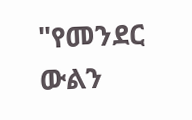"የመንደር ውልን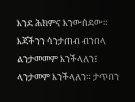እንደ ሕክምና እንውሰደው። እጃችንን ሳንታጠብ ብንበላ ልንታመመም እንችላለን፤ ላንታመም እንችላለን። ታጥበን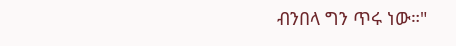ብንበላ ግን ጥሩ ነው።"